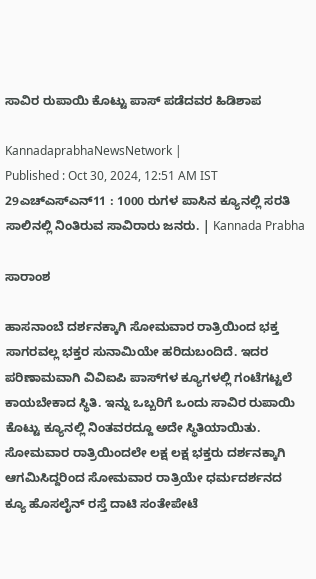ಸಾವಿರ ರುಪಾಯಿ ಕೊಟ್ಟು ಪಾಸ್‌ ಪಡೆದವರ ಹಿಡಿಶಾಪ

KannadaprabhaNewsNetwork |
Published : Oct 30, 2024, 12:51 AM IST
29ಎಚ್ಎಸ್ಎನ್11 : 1000 ರುಗಳ ಪಾಸಿನ ಕ್ಯೂನಲ್ಲಿ ಸರತಿ ಸಾಲಿನಲ್ಲಿ ನಿಂತಿರುವ ಸಾವಿರಾರು ಜನರು. | Kannada Prabha

ಸಾರಾಂಶ

ಹಾಸನಾಂಬೆ ದರ್ಶನಕ್ಕಾಗಿ ಸೋಮವಾರ ರಾತ್ರಿಯಿಂದ ಭಕ್ತ ಸಾಗರವಲ್ಲ ಭಕ್ತರ ಸುನಾಮಿಯೇ ಹರಿದುಬಂದಿದೆ. ಇದರ ಪರಿಣಾಮವಾಗಿ ವಿವಿಐಪಿ ಪಾಸ್‌ಗಳ ಕ್ಯೂಗಳಲ್ಲಿ ಗಂಟೆಗಟ್ಟಲೆ ಕಾಯಬೇಕಾದ ಸ್ಥಿತಿ. ಇನ್ನು ಒಬ್ಬರಿಗೆ ಒಂದು ಸಾವಿರ ರುಪಾಯಿ ಕೊಟ್ಟು ಕ್ಯೂನಲ್ಲಿ ನಿಂತವರದ್ದೂ ಅದೇ ಸ್ಥಿತಿಯಾಯಿತು. ಸೋಮವಾರ ರಾತ್ರಿಯಿಂದಲೇ ಲಕ್ಷ ಲಕ್ಷ ಭಕ್ತರು ದರ್ಶನಕ್ಕಾಗಿ ಆಗಮಿಸಿದ್ದರಿಂದ ಸೋಮವಾರ ರಾತ್ರಿಯೇ ಧರ್ಮದರ್ಶನದ ಕ್ಯೂ ಹೊಸಲೈನ್‌ ರಸ್ತೆ ದಾಟಿ ಸಂತೇಪೇಟೆ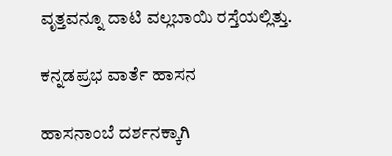ವೃತ್ತವನ್ನೂ ದಾಟಿ ವಲ್ಲಬಾಯಿ ರಸ್ತೆಯಲ್ಲಿತ್ತು.

ಕನ್ನಡಪ್ರಭ ವಾರ್ತೆ ಹಾಸನ

ಹಾಸನಾಂಬೆ ದರ್ಶನಕ್ಕಾಗಿ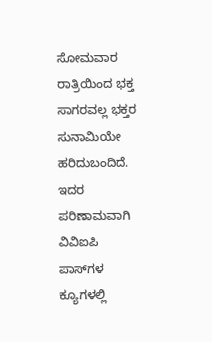ಸೋಮವಾರ ರಾತ್ರಿಯಿಂದ ಭಕ್ತ ಸಾಗರವಲ್ಲ ಭಕ್ತರ ಸುನಾಮಿಯೇ ಹರಿದುಬಂದಿದೆ. ಇದರ ಪರಿಣಾಮವಾಗಿ ವಿವಿಐಪಿ ಪಾಸ್‌ಗಳ ಕ್ಯೂಗಳಲ್ಲಿ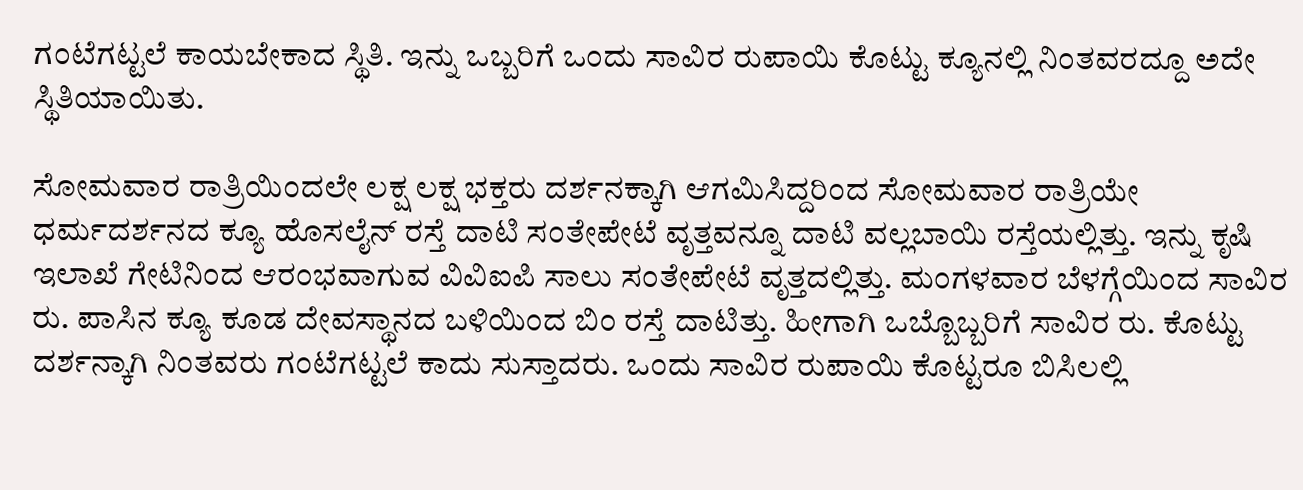ಗಂಟೆಗಟ್ಟಲೆ ಕಾಯಬೇಕಾದ ಸ್ಥಿತಿ. ಇನ್ನು ಒಬ್ಬರಿಗೆ ಒಂದು ಸಾವಿರ ರುಪಾಯಿ ಕೊಟ್ಟು ಕ್ಯೂನಲ್ಲಿ ನಿಂತವರದ್ದೂ ಅದೇ ಸ್ಥಿತಿಯಾಯಿತು.

ಸೋಮವಾರ ರಾತ್ರಿಯಿಂದಲೇ ಲಕ್ಷ ಲಕ್ಷ ಭಕ್ತರು ದರ್ಶನಕ್ಕಾಗಿ ಆಗಮಿಸಿದ್ದರಿಂದ ಸೋಮವಾರ ರಾತ್ರಿಯೇ ಧರ್ಮದರ್ಶನದ ಕ್ಯೂ ಹೊಸಲೈನ್‌ ರಸ್ತೆ ದಾಟಿ ಸಂತೇಪೇಟೆ ವೃತ್ತವನ್ನೂ ದಾಟಿ ವಲ್ಲಬಾಯಿ ರಸ್ತೆಯಲ್ಲಿತ್ತು. ಇನ್ನು ಕೃಷಿ ಇಲಾಖೆ ಗೇಟಿನಿಂದ ಆರಂಭವಾಗುವ ವಿವಿಐಪಿ ಸಾಲು ಸಂತೇಪೇಟೆ ವೃತ್ತದಲ್ಲಿತ್ತು. ಮಂಗಳವಾರ ಬೆಳಗ್ಗೆಯಿಂದ ಸಾವಿರ ರು. ಪಾಸಿನ ಕ್ಯೂ ಕೂಡ ದೇವಸ್ಥಾನದ ಬಳಿಯಿಂದ ಬಿಂ ರಸ್ತೆ ದಾಟಿತ್ತು. ಹೀಗಾಗಿ ಒಬ್ಬೊಬ್ಬರಿಗೆ ಸಾವಿರ ರು. ಕೊಟ್ಟು ದರ್ಶನ್ಕಾಗಿ ನಿಂತವರು ಗಂಟೆಗಟ್ಟಲೆ ಕಾದು ಸುಸ್ತಾದರು. ಒಂದು ಸಾವಿರ ರುಪಾಯಿ ಕೊಟ್ಟರೂ ಬಿಸಿಲಲ್ಲಿ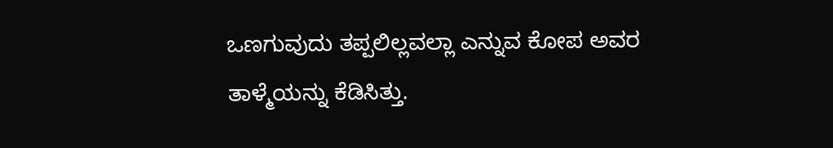ಒಣಗುವುದು ತಪ್ಪಲಿಲ್ಲವಲ್ಲಾ ಎನ್ನುವ ಕೋಪ ಅವರ ತಾಳ್ಮೆಯನ್ನು ಕೆಡಿಸಿತ್ತು.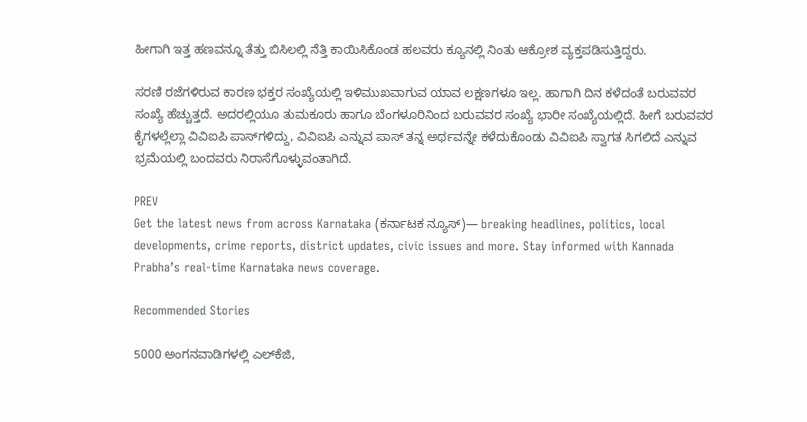ಹೀಗಾಗಿ ಇತ್ತ ಹಣವನ್ನೂ ತೆತ್ತು ಬಿಸಿಲಲ್ಲಿ ನೆತ್ತಿ ಕಾಯಿಸಿಕೊಂಡ ಹಲವರು ಕ್ಯೂನಲ್ಲಿ ನಿಂತು ಆಕ್ರೋಶ ವ್ಯಕ್ತಪಡಿಸುತ್ತಿದ್ದರು.

ಸರಣಿ ರಜೆಗಳಿರುವ ಕಾರಣ ಭಕ್ತರ ಸಂಖ್ಯೆಯಲ್ಲಿ ಇಳಿಮುಖವಾಗುವ ಯಾವ ಲಕ್ಷಣಗಳೂ ಇಲ್ಲ. ಹಾಗಾಗಿ ದಿನ ಕಳೆದಂತೆ ಬರುವವರ ಸಂಖ್ಯೆ ಹೆಚ್ಚುತ್ತದೆ. ಅದರಲ್ಲಿಯೂ ತುಮಕೂರು ಹಾಗೂ ಬೆಂಗಳೂರಿನಿಂದ ಬರುವವರ ಸಂಖ್ಯೆ ಭಾರೀ ಸಂಖ್ಯೆಯಲ್ಲಿದೆ. ಹೀಗೆ ಬರುವವರ ಕೈಗಳಲ್ಲೆಲ್ಲಾ ವಿವಿಐಪಿ ಪಾಸ್‌ಗಳಿದ್ದು, ವಿವಿಐಪಿ ಎನ್ನುವ ಪಾಸ್‌ ತನ್ನ ಅರ್ಥವನ್ನೇ ಕಳೆದುಕೊಂಡು ವಿವಿಐಪಿ ಸ್ವಾಗತ ಸಿಗಲಿದೆ ಎನ್ನುವ ಭ್ರಮೆಯಲ್ಲಿ ಬಂದವರು ನಿರಾಸೆಗೊಳ್ಳುವಂತಾಗಿದೆ.

PREV
Get the latest news from across Karnataka (ಕರ್ನಾಟಕ ನ್ಯೂಸ್)— breaking headlines, politics, local developments, crime reports, district updates, civic issues and more. Stay informed with Kannada Prabha’s real‑time Karnataka news coverage.

Recommended Stories

5000 ಅಂಗನವಾಡಿಗಳಲ್ಲಿ ಎಲ್‌ಕೆಜಿ,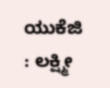ಯುಕೆಜಿ : ಲಕ್ಷ್ಮೀ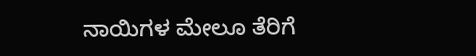ನಾಯಿಗಳ ಮೇಲೂ ತೆರಿಗೆ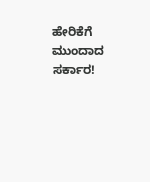ಹೇರಿಕೆಗೆ ಮುಂದಾದ ಸರ್ಕಾರ!